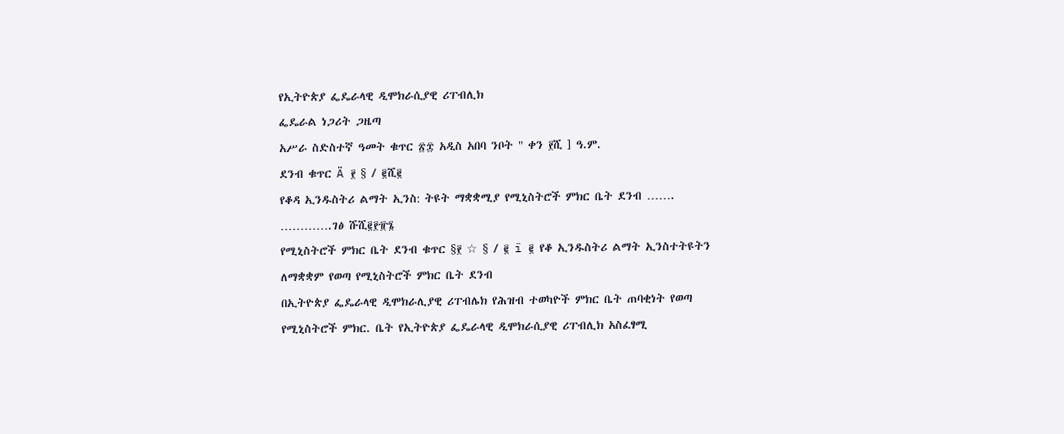የኢትዮጵያ ፌዴራላዊ ዲሞክራሲያዊ ሪፐብሊክ
ፌዴራል ነጋሪት ጋዜጣ
አሥራ ስድስተኛ ዓመት ቁጥር ፳፰ አዲስ አበባ ንቦት " ቀን ፻ሺ ] ዓ.ም.
ደንብ ቁጥር Ä ፻ § / ፪ሺ፪
የቆዳ ኢንዱስትሪ ልማት ኢንስ: ትዩት ማቋቋሚያ የሚኒስትሮች ምክር ቤት ደንብ ……. ………….ገፅ ሹሺ፪፻፹፮
የሚኒስትሮች ምክር ቤት ደንብ ቁጥር §፻ ☆ § / ፪ ï ፪ የቆ ኢንዱስትሪ ልማት ኢንስተትዩትን ለማቋቋም የወጣ የሚኒስትሮች ምክር ቤት ደንብ
በኢትዮጵያ ፌዴራላዊ ዲሞክራሊያዊ ሪፐብሌክ የሕዝብ ተወካዮች ምክር ቤት ጠባቂነት የወጣ
የሚኒስትሮች ምክር. ቤት የኢትዮጵያ ፌዴራላዊ ዲሞክራሲያዊ ሪፐብሊክ አስፈፃሚ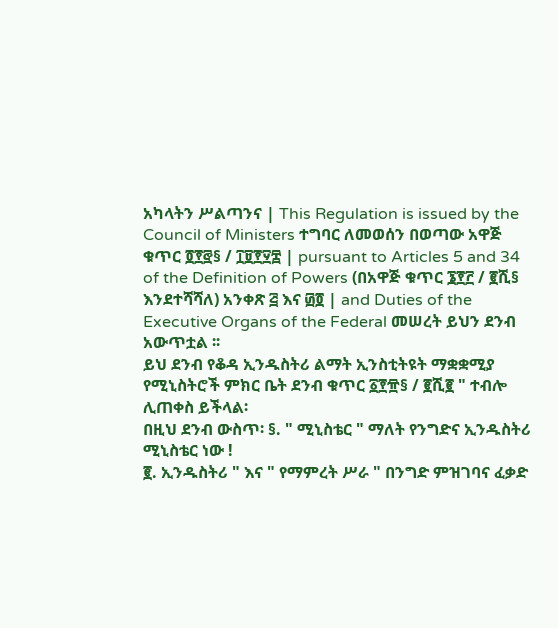አካላትን ሥልጣንና | This Regulation is issued by the Council of Ministers ተግባር ለመወሰን በወጣው አዋጅ ቁጥር ፬፻፸§ / ፲፱፻፶፰ | pursuant to Articles 5 and 34 of the Definition of Powers (በአዋጅ ቁጥር ፮፻፫ / ፪ሺ§ እንደተሻሻለ) አንቀጽ ፭ እና ፴፬ | and Duties of the Executive Organs of the Federal መሠረት ይህን ደንብ አውጥቷል ፡፡
ይህ ደንብ የቆዳ ኢንዱስትሪ ልማት ኢንስቲትዩት ማቋቋሚያ የሚኒስትሮች ምክር ቤት ደንብ ቁጥር ፩፻፹§ / ፪ሺ፪ " ተብሎ ሊጠቀስ ይችላል፡
በዚህ ደንብ ውስጥ፡ §. " ሚኒስቴር " ማለት የንግድና ኢንዱስትሪ ሚኒስቴር ነው !
፪. ኢንዱስትሪ " እና " የማምረት ሥራ " በንግድ ምዝገባና ፈቃድ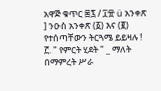አዋጅ ቁጥር ፷፯ / ፲፹ ü አንቀጽ ] ንዑስ አንቀጽ (፩) እና (፪) የተሰጣቸውን ትርጓሜ ይይዛሉ !
፫. " የምርት ሂደት " _ ማለት በማምረት ሥራ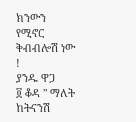ክንውን የሚኖር ቅብብሎሽ ነው !
ያንዱ ዋጋ
፬ ቆዳ " ማለት ከትናንሽ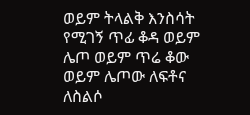ወይም ትላልቅ እንስሳት የሚገኝ ጥፊ ቆዳ ወይም ሌጦ ወይም ጥሬ ቆው ወይም ሌጦው ለፍቶና ለስልሶ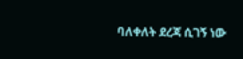ባለቀለት ደረጃ ሲገኝ ነው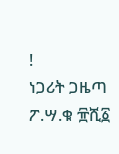!
ነጋሪት ጋዜጣ ፖ.ሣ.ቁ ፹ሺ፩